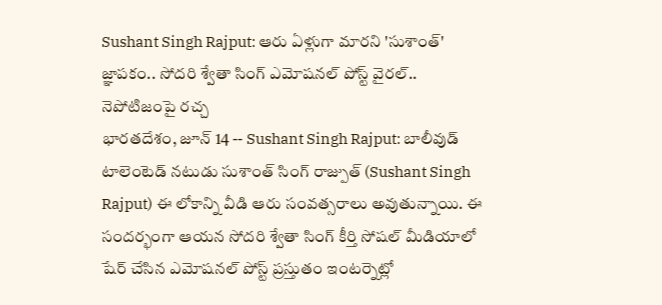Sushant Singh Rajput: ఆరు ఏళ్లుగా మారని 'సుశాంత్' జ్ఞాపకం.. సోదరి శ్వేతా సింగ్ ఎమోషనల్ పోస్ట్ వైరల్.. నెపోటిజంపై రచ్చ
భారతదేశం, జూన్ 14 -- Sushant Singh Rajput: బాలీవుడ్ టాలెంటెడ్ నటుడు సుశాంత్ సింగ్ రాజ్పుత్ (Sushant Singh Rajput) ఈ లోకాన్ని వీడి ఆరు సంవత్సరాలు అవుతున్నాయి. ఈ సందర్భంగా ఆయన సోదరి శ్వేతా సింగ్ కీర్తి సోషల్ మీడియాలో షేర్ చేసిన ఎమోషనల్ పోస్ట్ ప్రస్తుతం ఇంటర్నెట్లో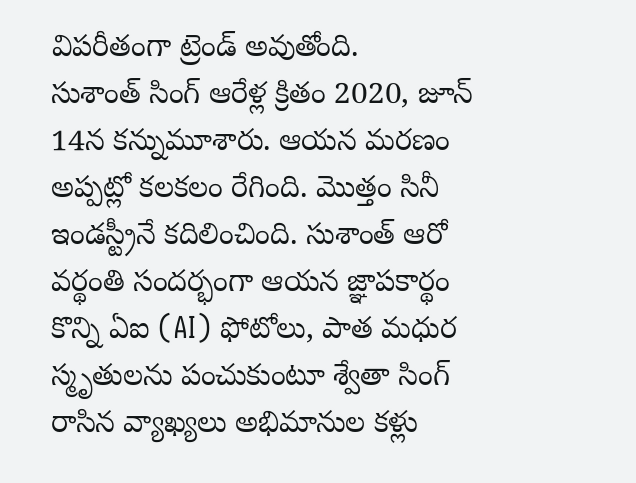విపరీతంగా ట్రెండ్ అవుతోంది.
సుశాంత్ సింగ్ ఆరేళ్ల క్రితం 2020, జూన్ 14న కన్నుమూశారు. ఆయన మరణం అప్పట్లో కలకలం రేగింది. మొత్తం సినీ ఇండస్ట్రీనే కదిలించింది. సుశాంత్ ఆరో వర్థంతి సందర్భంగా ఆయన జ్ఞాపకార్థం కొన్ని ఏఐ (AI) ఫోటోలు, పాత మధుర స్మృతులను పంచుకుంటూ శ్వేతా సింగ్ రాసిన వ్యాఖ్యలు అభిమానుల కళ్లు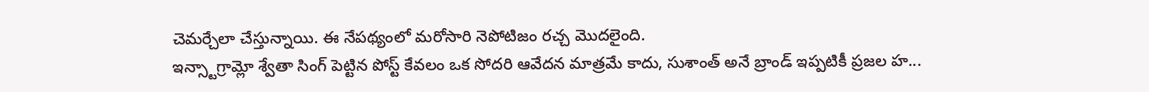చెమర్చేలా చేస్తున్నాయి. ఈ నేపథ్యంలో మరోసారి నెపోటిజం రచ్చ మొదలైంది.
ఇన్స్టాగ్రామ్లో శ్వేతా సింగ్ పెట్టిన పోస్ట్ కేవలం ఒక సోదరి ఆవేదన మాత్రమే కాదు, సుశాంత్ అనే బ్రాండ్ ఇప్పటికీ ప్రజల హ...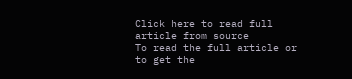Click here to read full article from source
To read the full article or to get the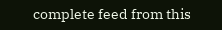complete feed from this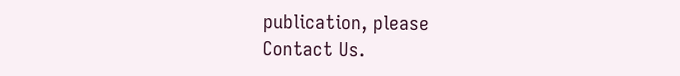publication, please
Contact Us.